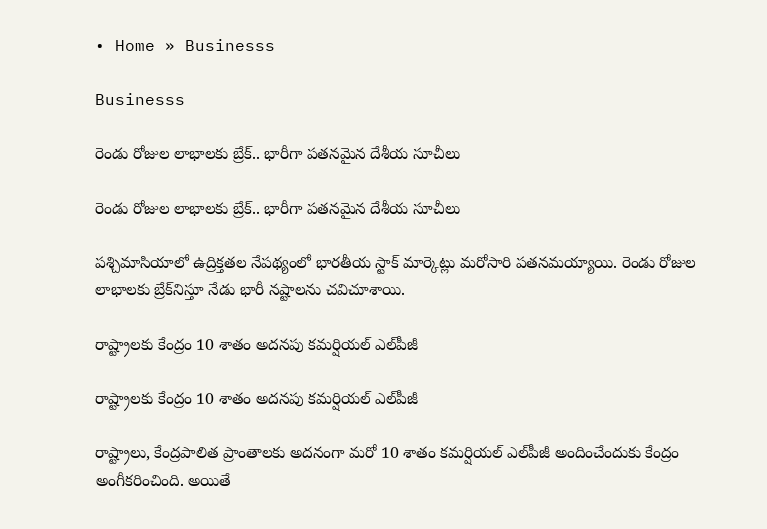• Home » Businesss

Businesss

రెండు రోజుల లాభాలకు బ్రేక్.. భారీగా పతనమైన దేశీయ సూచీలు

రెండు రోజుల లాభాలకు బ్రేక్.. భారీగా పతనమైన దేశీయ సూచీలు

పశ్చిమాసియాలో ఉద్రిక్తతల నేపథ్యంలో భారతీయ స్టాక్ మార్కెట్లు మరోసారి పతనమయ్యాయి. రెండు రోజుల లాభాలకు బ్రేక్‌నిస్తూ నేడు భారీ నష్టాలను చవిచూశాయి.

రాష్ట్రాలకు కేంద్రం 10 శాతం అదనపు కమర్షియల్ ఎల్‌పీజీ

రాష్ట్రాలకు కేంద్రం 10 శాతం అదనపు కమర్షియల్ ఎల్‌పీజీ

రాష్ట్రాలు, కేంద్రపాలిత ప్రాంతాలకు అదనంగా మరో 10 శాతం కమర్షియల్ ఎల్‌పీజీ అందించేందుకు కేంద్రం అంగీకరించింది. అయితే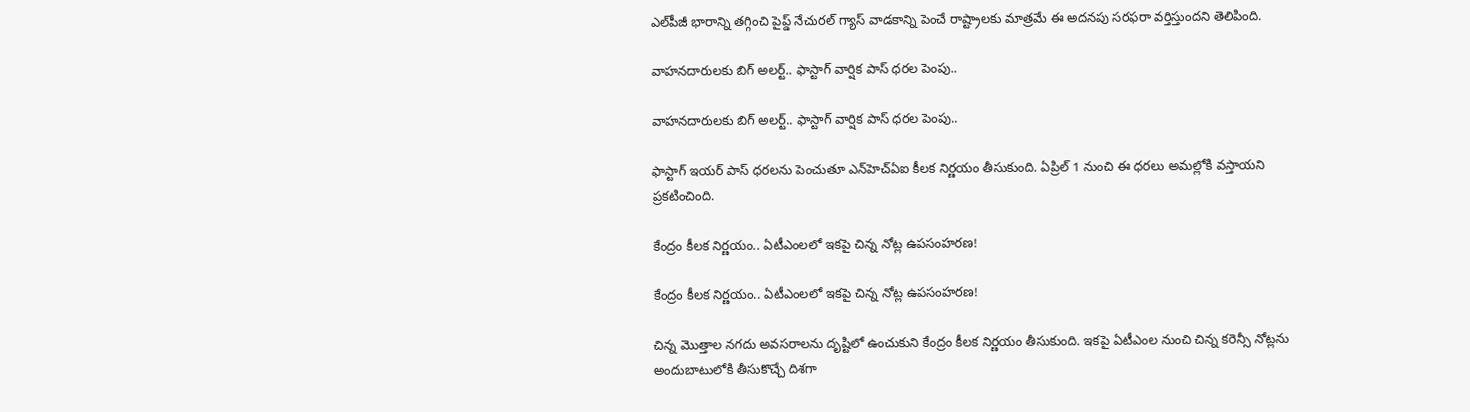ఎల్‌పీజీ భారాన్ని తగ్గించి పైప్డ్ నేచురల్ గ్యాస్ వాడకాన్ని పెంచే రాష్ట్రాలకు మాత్రమే ఈ అదనపు సరఫరా వర్తిస్తుందని తెలిపింది.

వాహనదారులకు బిగ్ అలర్ట్.. ఫాస్టాగ్ వార్షిక పాస్ ధరల పెంపు..

వాహనదారులకు బిగ్ అలర్ట్.. ఫాస్టాగ్ వార్షిక పాస్ ధరల పెంపు..

ఫాస్టాగ్ ఇయర్ పాస్ ధరలను పెంచుతూ ఎన్‌హెచ్‌ఏఐ కీలక నిర్ణయం తీసుకుంది. ఏప్రిల్ 1 నుంచి ఈ ధరలు అమల్లోకి వస్తాయని ప్రకటించింది.

కేంద్రం కీలక నిర్ణయం.. ఏటీఎంలలో ఇకపై చిన్న నోట్ల ఉపసంహరణ!

కేంద్రం కీలక నిర్ణయం.. ఏటీఎంలలో ఇకపై చిన్న నోట్ల ఉపసంహరణ!

చిన్న మొత్తాల నగదు అవసరాలను దృష్టిలో ఉంచుకుని కేంద్రం కీలక నిర్ణయం తీసుకుంది. ఇకపై ఏటీఎంల నుంచి చిన్న కరెన్సీ నోట్లను అందుబాటులోకి తీసుకొచ్చే దిశగా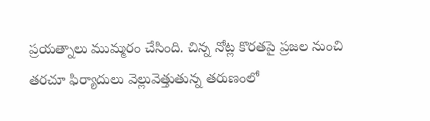ప్రయత్నాలు ముమ్మరం చేసింది. చిన్న నోట్ల కొరతపై ప్రజల నుంచి తరచూ ఫిర్యాదులు వెల్లువెత్తుతున్న తరుణంలో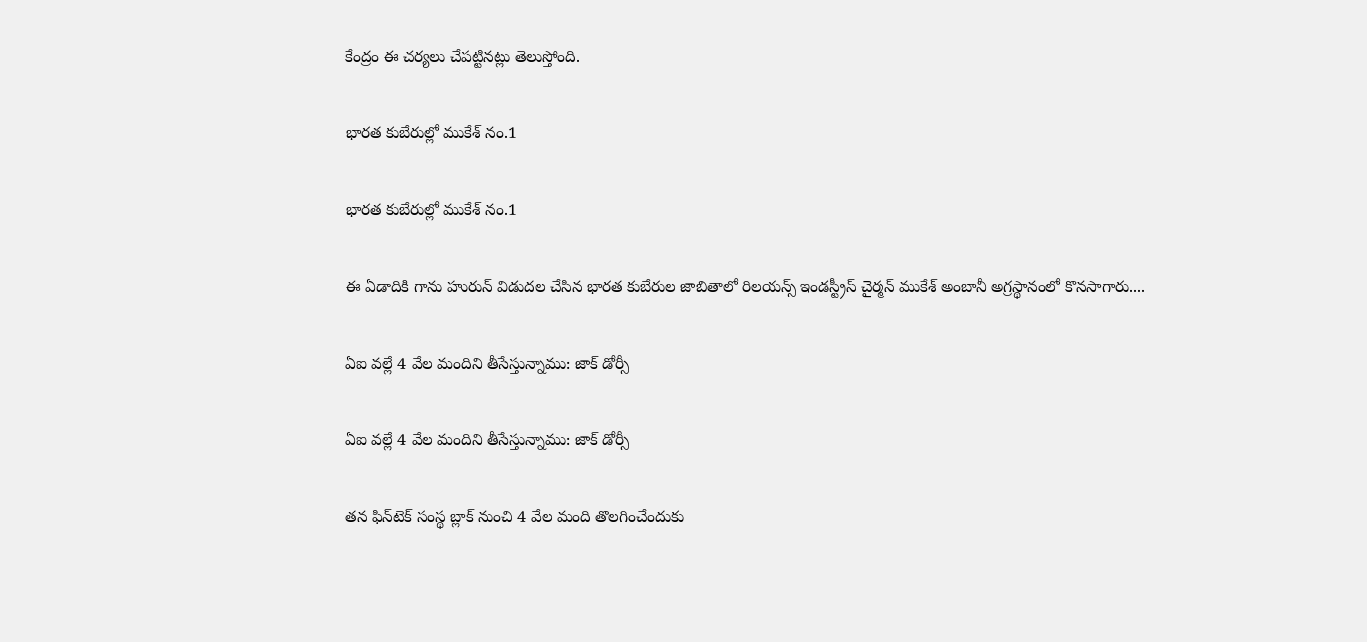కేంద్రం ఈ చర్యలు చేపట్టినట్లు తెలుస్తోంది.

భారత కుబేరుల్లో ముకేశ్‌ నం.1

భారత కుబేరుల్లో ముకేశ్‌ నం.1

ఈ ఏడాదికి గాను హురున్‌ విడుదల చేసిన భారత కుబేరుల జాబితాలో రిలయన్స్‌ ఇండస్ట్రీస్‌ చైర్మన్‌ ముకేశ్‌ అంబానీ అగ్రస్థానంలో కొనసాగారు....

ఏఐ వల్లే 4 వేల మందిని తీసేస్తున్నాము: జాక్ డోర్సీ

ఏఐ వల్లే 4 వేల మందిని తీసేస్తున్నాము: జాక్ డోర్సీ

తన ఫిన్‌టెక్ సంస్థ బ్లాక్ నుంచి 4 వేల మంది తొలగించేందుకు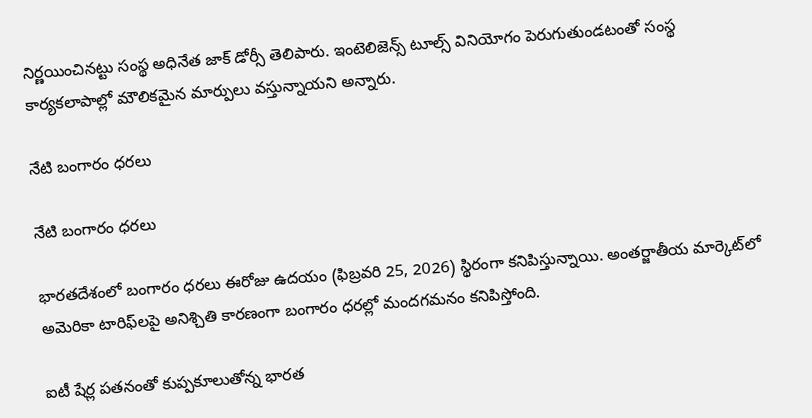నిర్ణయించినట్టు సంస్థ అధినేత జాక్ డోర్సీ తెలిపారు. ఇంటెలిజెన్స్ టూల్స్ వినియోగం పెరుగుతుండటంతో సంస్థ కార్యకలాపాల్లో మౌలికమైన మార్పులు వస్తున్నాయని అన్నారు.

నేటి బంగారం ధరలు

నేటి బంగారం ధరలు

భారతదేశంలో బంగారం ధరలు ఈరోజు ఉదయం (ఫిబ్రవరి 25, 2026) స్థిరంగా కనిపిస్తున్నాయి. అంతర్జాతీయ మార్కెట్‌లో అమెరికా టారిఫ్‌లపై అనిశ్చితి కారణంగా బంగారం ధరల్లో మందగమనం కనిపిస్తోంది.

ఐటీ షేర్ల పతనంతో కుప్పకూలుతోన్న భారత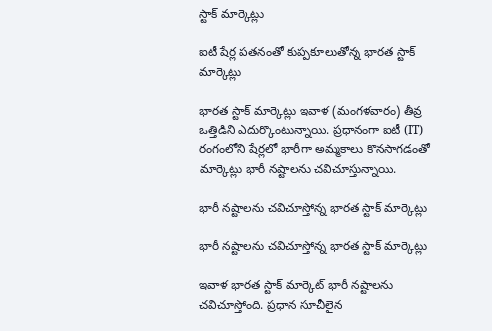స్టాక్ మార్కెట్లు

ఐటీ షేర్ల పతనంతో కుప్పకూలుతోన్న భారత స్టాక్ మార్కెట్లు

భారత స్టాక్ మార్కెట్లు ఇవాళ (మంగళవారం) తీవ్ర ఒత్తిడిని ఎదుర్కొంటున్నాయి. ప్రధానంగా ఐటీ (IT) రంగంలోని షేర్లలో భారీగా అమ్మకాలు కొనసాగడంతో మార్కెట్లు భారీ నష్టాలను చవిచూస్తున్నాయి.

భారీ నష్టాలను చవిచూస్తోన్న భారత స్టాక్ మార్కెట్లు

భారీ నష్టాలను చవిచూస్తోన్న భారత స్టాక్ మార్కెట్లు

ఇవాళ భారత స్టాక్ మార్కెట్ భారీ నష్టాలను చవిచూస్తోంది. ప్రధాన సూచీలైన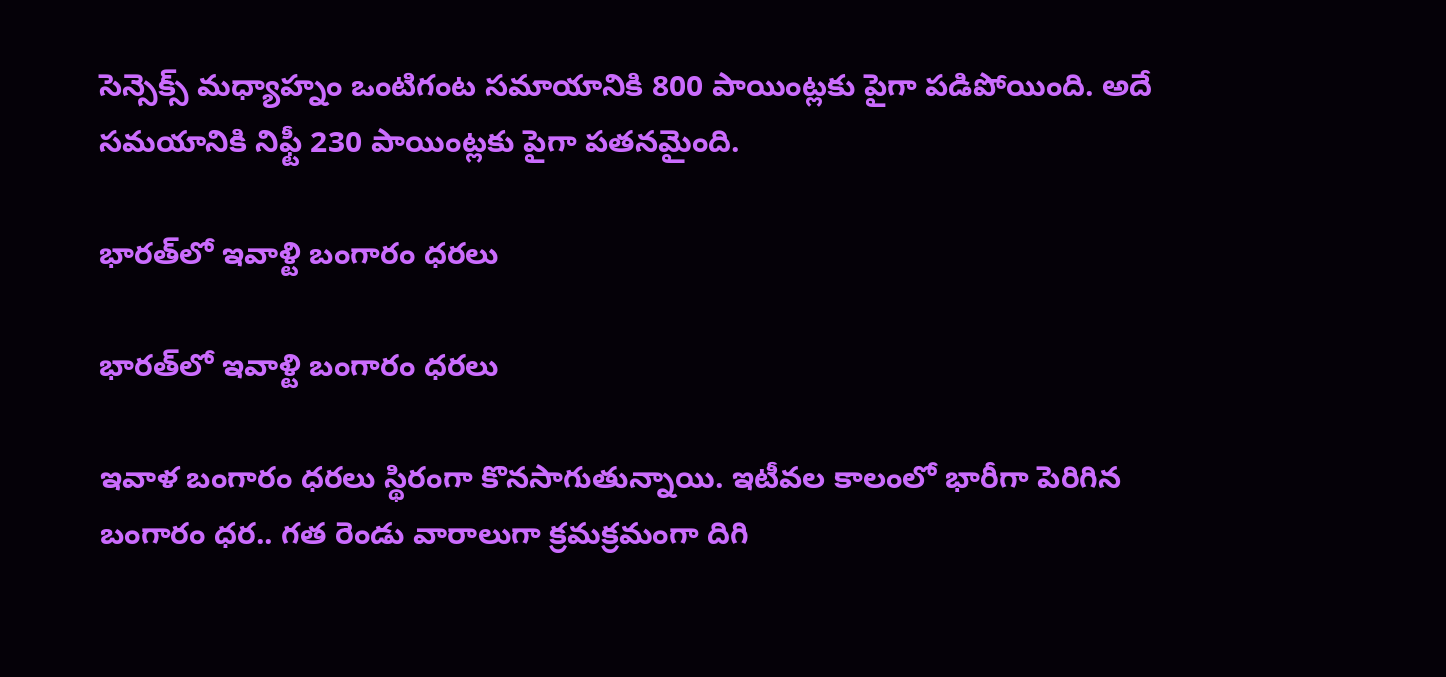సెన్సెక్స్ మధ్యాహ్నం ఒంటిగంట సమాయానికి 800 పాయింట్లకు పైగా పడిపోయింది. అదే సమయానికి నిఫ్టీ 230 పాయింట్లకు పైగా పతనమైంది.

భారత్‌లో ఇవాళ్టి బంగారం ధరలు

భారత్‌లో ఇవాళ్టి బంగారం ధరలు

ఇవాళ బంగారం ధరలు స్థిరంగా కొనసాగుతున్నాయి. ఇటీవల కాలంలో భారీగా పెరిగిన బంగారం ధర.. గత రెండు వారాలుగా క్రమక్రమంగా దిగి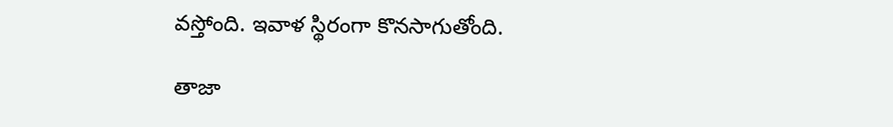వస్తోంది. ఇవాళ స్థిరంగా కొనసాగుతోంది.

తాజా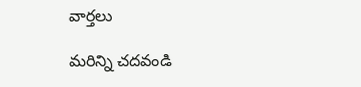వార్తలు

మరిన్ని చదవండి